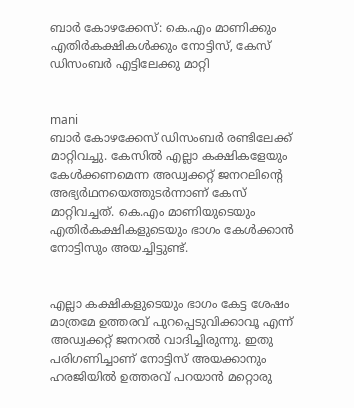ബാര്‍ കോഴക്കേസ്: കെ.എം മാണിക്കും എതിര്‍കക്ഷികള്‍ക്കും നോട്ടിസ്, കേസ് ഡിസംബര്‍ എട്ടിലേക്കു മാറ്റി


mani
ബാര്‍ കോഴക്കേസ് ഡിസംബര്‍ രണ്ടിലേക്ക് മാറ്റിവച്ചു. കേസില്‍ എല്ലാ കക്ഷികളേയും കേള്‍ക്കണമെന്ന അഡ്വക്കറ്റ് ജനറലിന്റെ അഭ്യര്‍ഥനയെത്തുടര്‍ന്നാണ് കേസ് മാറ്റിവച്ചത്. കെ.എം മാണിയുടെയും എതിര്‍കക്ഷികളുടെയും ഭാഗം കേള്‍ക്കാന്‍ നോട്ടിസും അയച്ചിട്ടുണ്ട്.


എല്ലാ കക്ഷികളുടെയും ഭാഗം കേട്ട ശേഷം മാത്രമേ ഉത്തരവ് പുറപ്പെടുവിക്കാവൂ എന്ന് അഡ്വക്കറ്റ് ജനറല്‍ വാദിച്ചിരുന്നു. ഇതു പരിഗണിച്ചാണ് നോട്ടിസ് അയക്കാനും ഹരജിയില്‍ ഉത്തരവ് പറയാന്‍ മറ്റൊരു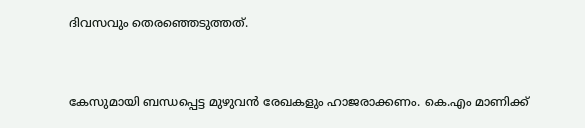ദിവസവും തെരഞ്ഞെടുത്തത്.


കേസുമായി ബന്ധപ്പെട്ട മുഴുവന്‍ രേഖകളും ഹാജരാക്കണം. കെ.എം മാണിക്ക്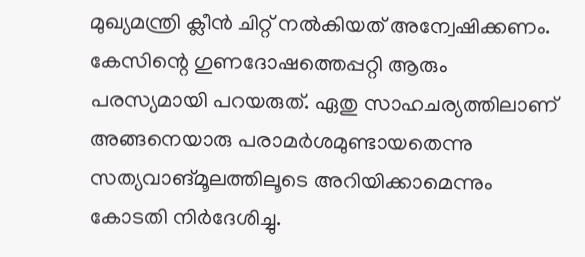മുഖ്യമന്ത്രി ക്ലീന്‍ ചിറ്റ് നല്‍കിയത് അന്വേഷിക്കണം. കേസിന്റെ ഗുണദോഷത്തെപ്പറ്റി ആരും പരസ്യമായി പറയരുത്. ഏതു സാഹചര്യത്തിലാണ് അങ്ങനെയാരു പരാമര്‍ശമുണ്ടായതെന്നു സത്യവാങ്മൂലത്തിലൂടെ അറിയിക്കാമെന്നും കോടതി നിര്‍ദേശിച്ചു.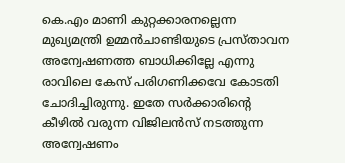കെ.എം മാണി കുറ്റക്കാരനല്ലെന്ന മുഖ്യമന്ത്രി ഉമ്മന്‍ചാണ്ടിയുടെ പ്രസ്താവന അന്വേഷണത്ത ബാധിക്കില്ലേ എന്നു രാവിലെ കേസ് പരിഗണിക്കവേ കോടതി ചോദിച്ചിരുന്നു. ഇതേ സർക്കാരിന്‍റെ കീഴില്‍ വരുന്ന വിജിലന്‍സ് നടത്തുന്ന അന്വേഷണം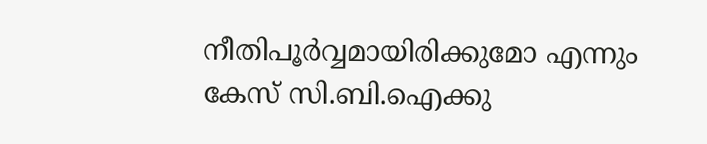നീതിപൂർവ്വമായിരിക്കുമോ എന്നും കേസ് സി.ബി.ഐക്കു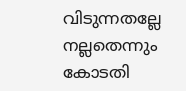വിടുന്നതല്ലേ നല്ലതെന്നും കോടതി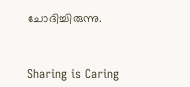ചോദിച്ചിരുന്നു.



Sharing is Caring